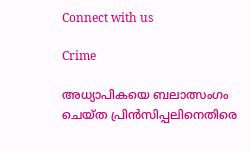Connect with us

Crime

അധ്യാപികയെ ബലാത്സംഗം ചെയ്ത പ്രിന്‍സിപ്പലിനെതിരെ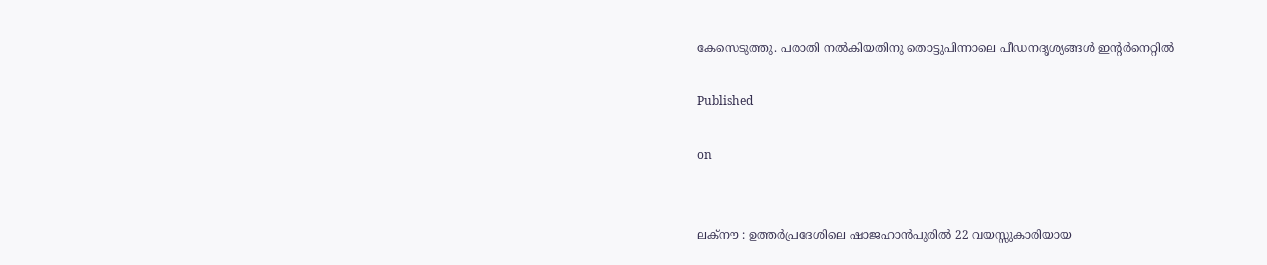കേസെടുത്തു. പരാതി നല്‍കിയതിനു തൊട്ടുപിന്നാലെ പീഡനദൃശ്യങ്ങള്‍ ഇന്‍റർനെറ്റിൽ

Published

on


ലക്നൗ : ഉത്തര്‍പ്രദേശിലെ ഷാജഹാന്‍പുരില്‍ 22 വയസ്സുകാരിയായ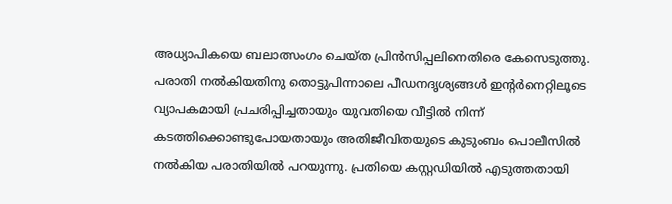അധ്യാപികയെ ബലാത്സംഗം ചെയ്ത പ്രിന്‍സിപ്പലിനെതിരെ കേസെടുത്തു. പരാതി നല്‍കിയതിനു തൊട്ടുപിന്നാലെ പീഡനദൃശ്യങ്ങള്‍ ഇന്‍റർനെറ്റിലൂടെ വ്യാപകമായി പ്രചരിപ്പിച്ചതായും യുവതിയെ വീട്ടില്‍ നിന്ന് കടത്തിക്കൊണ്ടുപോയതായും അതിജീവിതയുടെ കുടുംബം പൊലീസില്‍ നല്‍കിയ പരാതിയില്‍ പറയുന്നു. പ്രതിയെ കസ്റ്റഡിയില്‍ എടുത്തതായി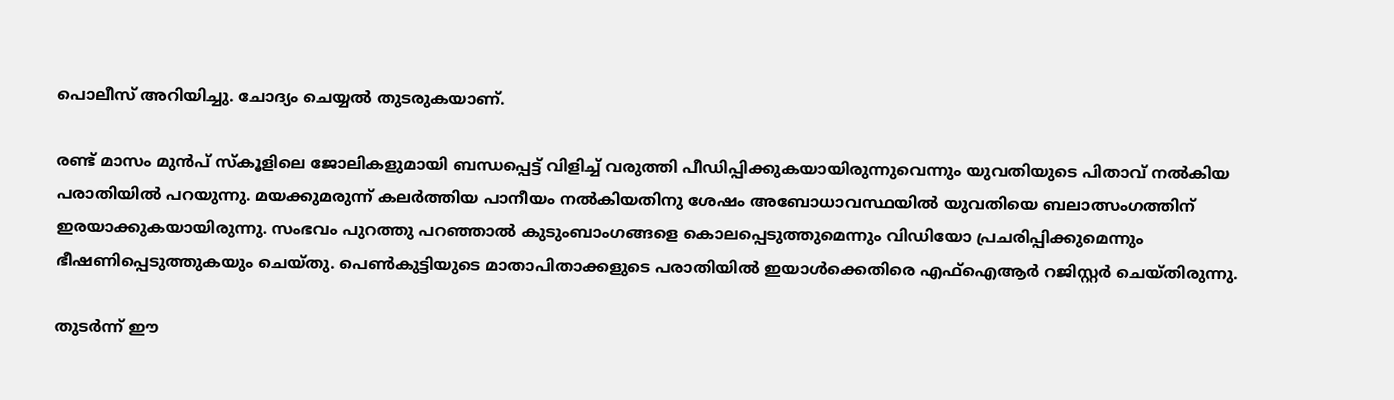പൊലീസ് അറിയിച്ചു. ചോദ്യം ചെയ്യല്‍ തുടരുകയാണ്.

രണ്ട് മാസം മുന്‍പ് സ്‌കൂളിലെ ജോലികളുമായി ബന്ധപ്പെട്ട് വിളിച്ച് വരുത്തി പീഡിപ്പിക്കുകയായിരുന്നുവെന്നും യുവതിയുടെ പിതാവ് നല്‍കിയ പരാതിയില്‍ പറയുന്നു. മയക്കുമരുന്ന് കലര്‍ത്തിയ പാനീയം നല്‍കിയതിനു ശേഷം അബോധാവസ്ഥയില്‍ യുവതിയെ ബലാത്സംഗത്തിന് ഇരയാക്കുകയായിരുന്നു. സംഭവം പുറത്തു പറഞ്ഞാല്‍ കുടുംബാംഗങ്ങളെ കൊലപ്പെടുത്തുമെന്നും വിഡിയോ പ്രചരിപ്പിക്കുമെന്നും ഭീഷണിപ്പെടുത്തുകയും ചെയ്തു. പെണ്‍കുട്ടിയുടെ മാതാപിതാക്കളുടെ പരാതിയില്‍ ഇയാള്‍ക്കെതിരെ എഫ്‌ഐആര്‍ റജിസ്റ്റര്‍ ചെയ്തിരുന്നു.

തുടര്‍ന്ന് ഈ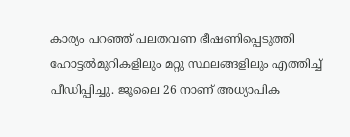കാര്യം പറഞ്ഞ് പലതവണ ഭീഷണിപ്പെടുത്തി ഹോട്ടല്‍മുറികളിലും മറ്റു സ്ഥലങ്ങളിലും എത്തിച്ച് പീഡിപ്പിച്ചു. ജൂലൈ 26 നാണ് അധ്യാപിക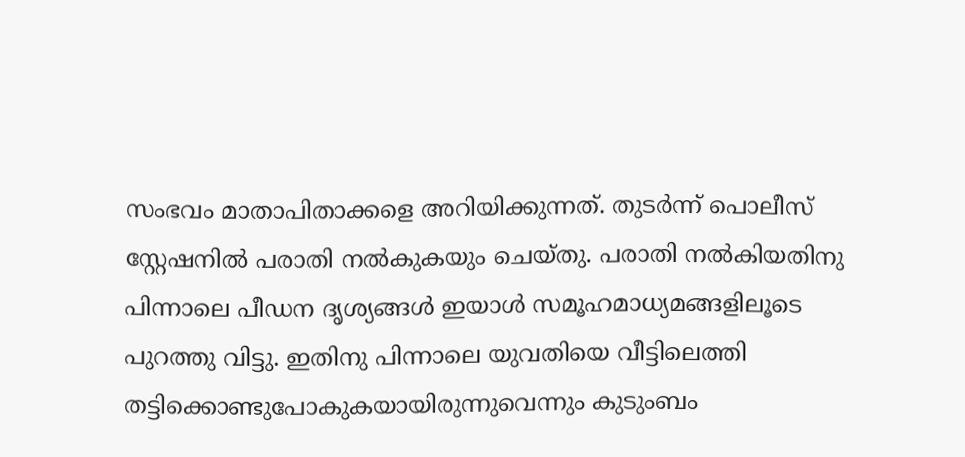സംഭവം മാതാപിതാക്കളെ അറിയിക്കുന്നത്. തുടര്‍ന്ന് പൊലീസ് സ്റ്റേഷനില്‍ പരാതി നല്‍കുകയും ചെയ്തു. പരാതി നല്‍കിയതിനു പിന്നാലെ പീഡന ദൃശ്യങ്ങള്‍ ഇയാള്‍ സമൂഹമാധ്യമങ്ങളിലൂടെ പുറത്തു വിട്ടു. ഇതിനു പിന്നാലെ യുവതിയെ വീട്ടിലെത്തി തട്ടിക്കൊണ്ടുപോകുകയായിരുന്നുവെന്നും കുടുംബം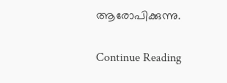ആരോപിക്കുന്നു.

Continue Reading